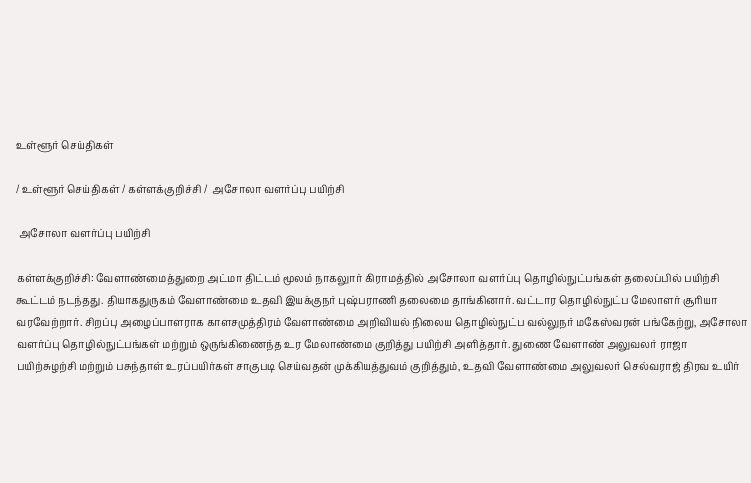உள்ளூர் செய்திகள்

/ உள்ளூர் செய்திகள் / கள்ளக்குறிச்சி /  அசோலா வளர்ப்பு பயிற்சி

 அசோலா வளர்ப்பு பயிற்சி

கள்ளக்குறிச்சி: வேளாண்மைத்துறை அட்மா திட்டம் மூலம் நாகலுார் கிராமத்தில் அசோலா வளர்ப்பு தொழில்நுட்பங்கள் தலைப்பில் பயிற்சி கூட்டம் நடந்தது. தியாகதுருகம் வேளாண்மை உதவி இயக்குநர் புஷ்பராணி தலைமை தாங்கினார். வட்டார தொழில்நுட்ப மேலாளர் சூரியா வரவேற்றார். சிறப்பு அழைப்பாளராக காளசமுத்திரம் வேளாண்மை அறிவியல் நிலைய தொழில்நுட்ப வல்லுநர் மகேஸ்வரன் பங்கேற்று, அசோலா வளர்ப்பு தொழில்நுட்பங்கள் மற்றும் ஒருங்கிணைந்த உர மேலாண்மை குறித்து பயிற்சி அளித்தார். துணை வேளாண் அலுவலர் ராஜா பயிற்சுழற்சி மற்றும் பசுந்தாள் உரப்பயிர்கள் சாகுபடி செய்வதன் முக்கியத்துவம் குறித்தும், உதவி வேளாண்மை அலுவலர் செல்வராஜ் திரவ உயிர்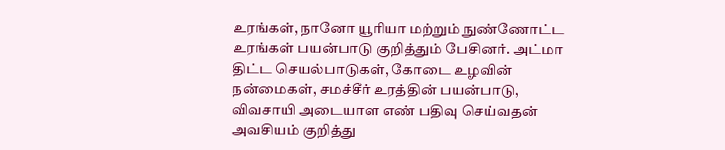உரங்கள், நானோ யூரியா மற்றும் நுண்ணோட்ட உரங்கள் பயன்பாடு குறித்தும் பேசினர். அட்மா திட்ட செயல்பாடுகள், கோடை உழவின் நன்மைகள், சமச்சீர் உரத்தின் பயன்பாடு, விவசாயி அடையாள எண் பதிவு செய்வதன் அவசியம் குறித்து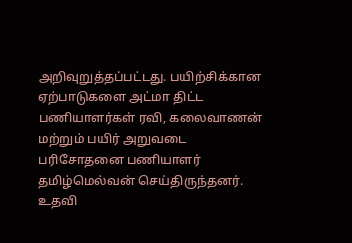அறிவுறுத்தப்பட்டது. பயிற்சிக்கான ஏற்பாடுகளை அட்மா திட்ட பணியாளர்கள் ரவி, கலைவாணன் மற்றும் பயிர் அறுவடை பரிசோதனை பணியாளர் தமிழ்மெல்வன் செய்திருந்தனர். உதவி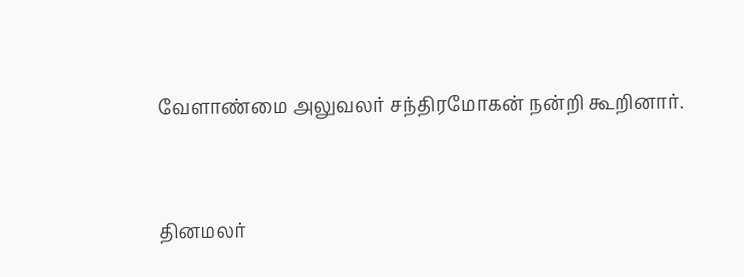வேளாண்மை அலுவலர் சந்திரமோகன் நன்றி கூறினார்.


தினமலர்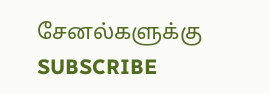சேனல்களுக்கு SUBSCRIBE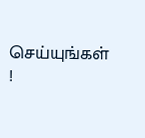செய்யுங்கள் !